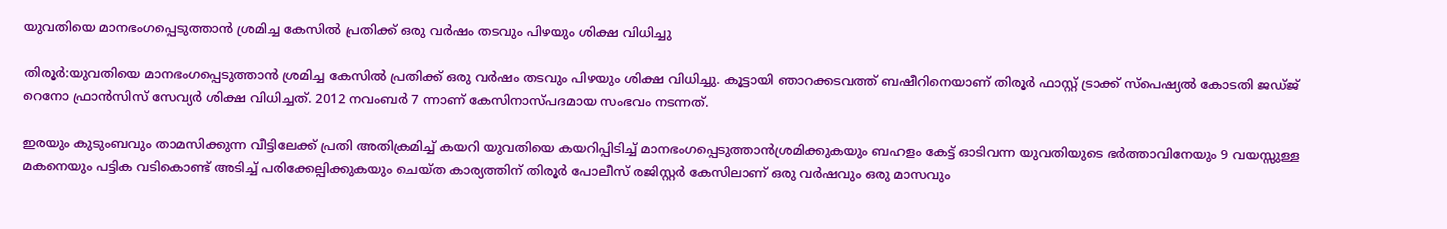യുവതിയെ മാനഭംഗപ്പെടുത്താന്‍ ശ്രമിച്ച കേസില്‍ പ്രതിക്ക് ഒരു വര്‍ഷം തടവും പിഴയും ശിക്ഷ വിധിച്ചു

തിരൂര്‍:യുവതിയെ മാനഭംഗപ്പെടുത്താന്‍ ശ്രമിച്ച കേസില്‍ പ്രതിക്ക് ഒരു വര്‍ഷം തടവും പിഴയും ശിക്ഷ വിധിച്ചു. കൂട്ടായി ഞാറക്കടവത്ത് ബഷീറിനെയാണ് തിരൂര്‍ ഫാസ്റ്റ് ട്രാക്ക് സ്‌പെഷ്യല്‍ കോടതി ജഡ്ജ് റെനോ ഫ്രാന്‍സിസ് സേവ്യര്‍ ശിക്ഷ വിധിച്ചത്. 2012 നവംബര്‍ 7 ന്നാണ് കേസിനാസ്പദമായ സംഭവം നടന്നത്.

ഇരയും കുടുംബവും താമസിക്കുന്ന വീട്ടിലേക്ക് പ്രതി അതിക്രമിച്ച് കയറി യുവതിയെ കയറിപ്പിടിച്ച് മാനഭംഗപ്പെടുത്താന്‍ശ്രമിക്കുകയും ബഹളം കേട്ട് ഓടിവന്ന യുവതിയുടെ ഭര്‍ത്താവിനേയും 9 വയസ്സുള്ള മകനെയും പട്ടിക വടികൊണ്ട് അടിച്ച് പരിക്കേല്പിക്കുകയും ചെയ്ത കാര്യത്തിന് തിരൂര്‍ പോലീസ് രജിസ്റ്റര്‍ കേസിലാണ് ഒരു വര്‍ഷവും ഒരു മാസവും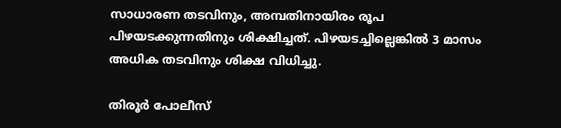സാധാരണ തടവിനും, അമ്പതിനായിരം രൂപ പിഴയടക്കുന്നതിനും ശിക്ഷിച്ചത്. പിഴയടച്ചില്ലെങ്കില്‍ 3 മാസം അധിക തടവിനും ശിക്ഷ വിധിച്ചു.

തിരൂര്‍ പോലീസ്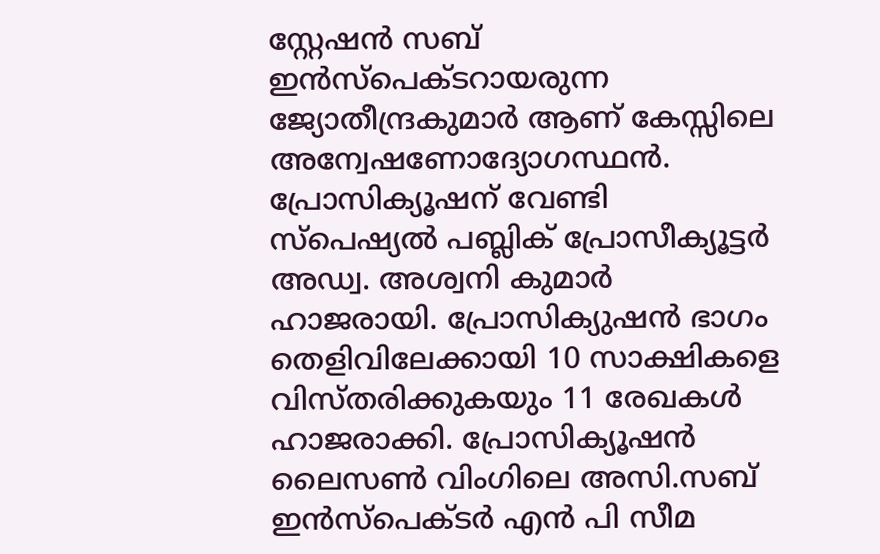സ്റ്റേഷന്‍ സബ് ഇന്‍സ്‌പെക്ടറായരുന്ന ജ്യോതീന്ദ്രകുമാര്‍ ആണ് കേസ്സിലെ അന്വേഷണോദ്യോഗസ്ഥന്‍. പ്രോസിക്യൂഷന് വേണ്ടി സ്‌പെഷ്യല്‍ പബ്ലിക് പ്രോസീക്യൂട്ടര്‍ അഡ്വ. അശ്വനി കുമാര്‍ ഹാജരായി. പ്രോസിക്യുഷന്‍ ഭാഗം തെളിവിലേക്കായി 10 സാക്ഷികളെ വിസ്തരിക്കുകയും 11 രേഖകള്‍ ഹാജരാക്കി. പ്രോസിക്യൂഷന്‍ ലൈസണ്‍ വിംഗിലെ അസി.സബ് ഇന്‍സ്‌പെക്ടര്‍ എന്‍ പി സീമ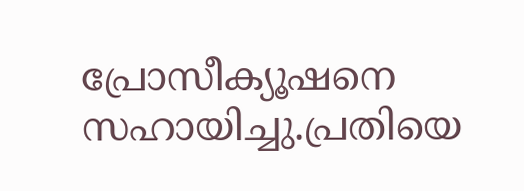പ്രോസീക്യൂഷനെ സഹായിച്ചു.പ്രതിയെ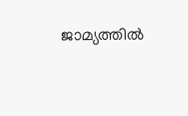ജാമ്യത്തില്‍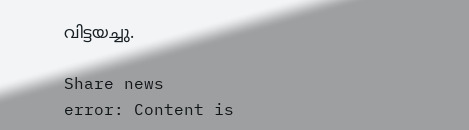വിട്ടയച്ചു.

Share news
error: Content is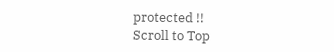protected !!
Scroll to Top